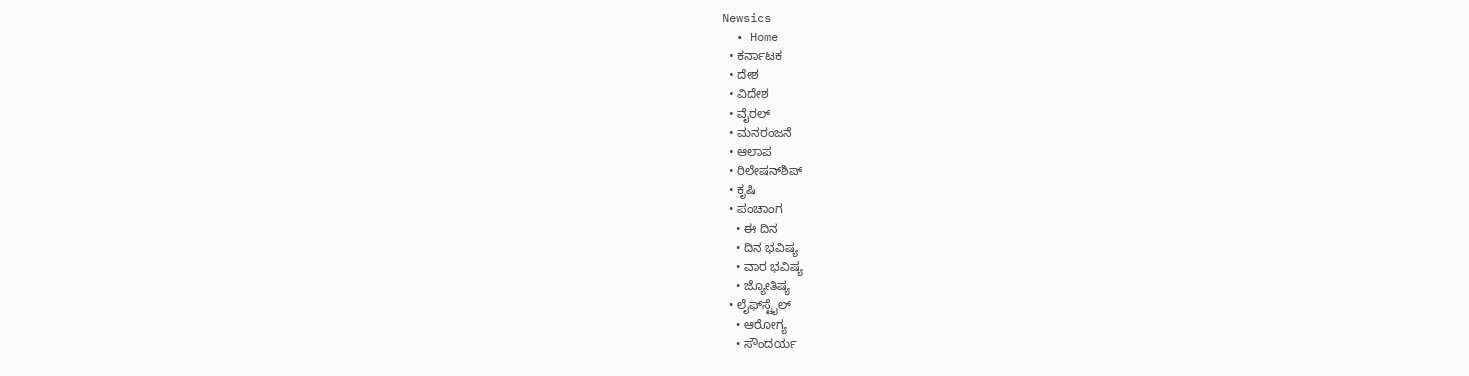Newsics
  • Home
  • ಕರ್ನಾಟಕ
  • ದೇಶ
  • ವಿದೇಶ
  • ವೈರಲ್
  • ಮನರಂಜನೆ
  • ಆಲಾಪ
  • ರಿಲೇಷನ್‌ಶಿಪ್
  • ಕೃಷಿ
  • ಪಂಚಾಂಗ
    • ಈ ದಿನ
    • ದಿನ ಭವಿಷ್ಯ
    • ವಾರ ಭವಿಷ್ಯ
    • ಜ್ಯೋತಿಷ್ಯ
  • ಲೈಫ್‌ಸ್ಟೈಲ್
    • ಆರೋಗ್ಯ
    • ಸೌಂದರ್ಯ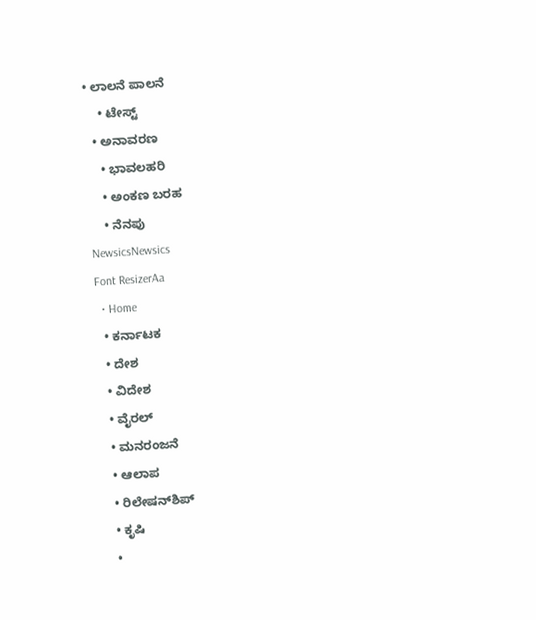• ಲಾಲನೆ ಪಾಲನೆ
    • ಟೇಸ್ಟ್
  • ಅನಾವರಣ
    • ಭಾವಲಹರಿ
    • ಅಂಕಣ ಬರಹ
    • ನೆನಪು
NewsicsNewsics
Font ResizerAa
  • Home
  • ಕರ್ನಾಟಕ
  • ದೇಶ
  • ವಿದೇಶ
  • ವೈರಲ್
  • ಮನರಂಜನೆ
  • ಆಲಾಪ
  • ರಿಲೇಷನ್‌ಶಿಪ್
  • ಕೃಷಿ
  •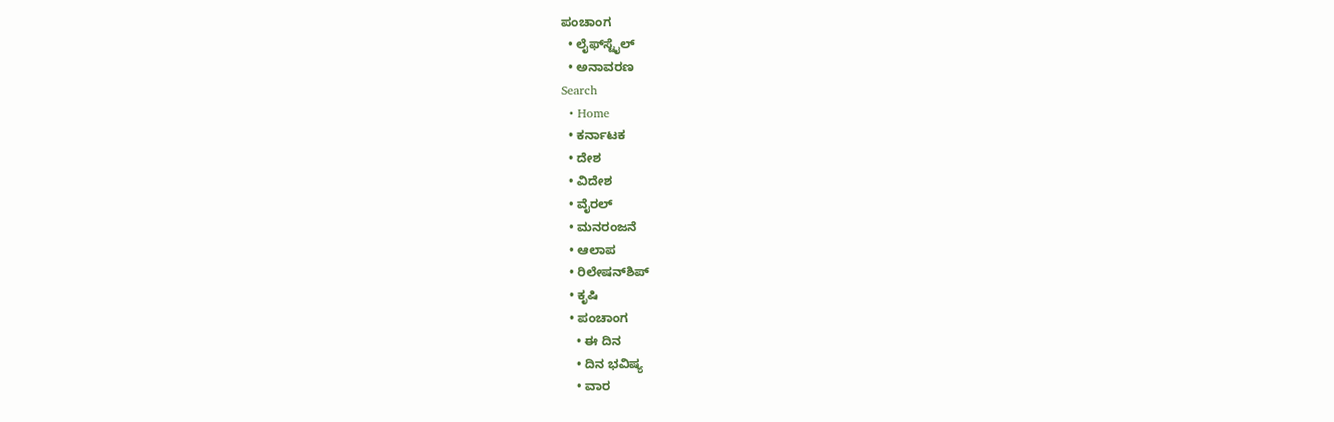ಪಂಚಾಂಗ
  • ಲೈಫ್‌ಸ್ಟೈಲ್
  • ಅನಾವರಣ
Search
  • Home
  • ಕರ್ನಾಟಕ
  • ದೇಶ
  • ವಿದೇಶ
  • ವೈರಲ್
  • ಮನರಂಜನೆ
  • ಆಲಾಪ
  • ರಿಲೇಷನ್‌ಶಿಪ್
  • ಕೃಷಿ
  • ಪಂಚಾಂಗ
    • ಈ ದಿನ
    • ದಿನ ಭವಿಷ್ಯ
    • ವಾರ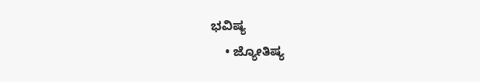ಭವಿಷ್ಯ
    • ಜ್ಯೋತಿಷ್ಯ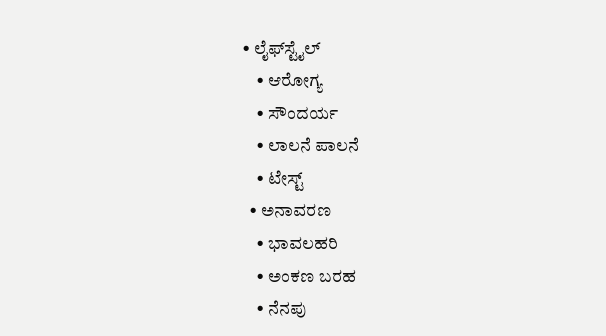• ಲೈಫ್‌ಸ್ಟೈಲ್
    • ಆರೋಗ್ಯ
    • ಸೌಂದರ್ಯ
    • ಲಾಲನೆ ಪಾಲನೆ
    • ಟೇಸ್ಟ್
  • ಅನಾವರಣ
    • ಭಾವಲಹರಿ
    • ಅಂಕಣ ಬರಹ
    • ನೆನಪು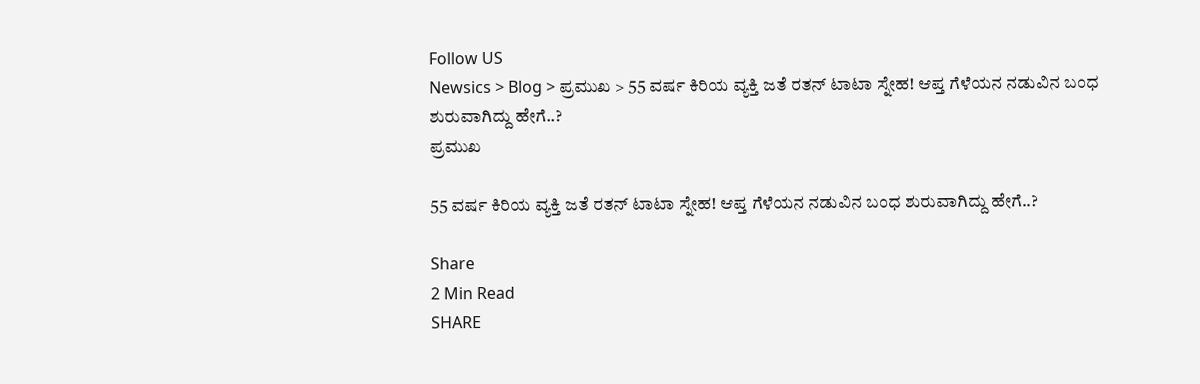Follow US
Newsics > Blog > ಪ್ರಮುಖ > 55 ವರ್ಷ ಕಿರಿಯ ವ್ಯಕ್ತಿ ಜತೆ ರತನ್‌ ಟಾಟಾ ಸ್ನೇಹ! ಆಪ್ತ ಗೆಳೆಯನ ನಡುವಿನ ಬಂಧ ಶುರುವಾಗಿದ್ದು ಹೇಗೆ..?
ಪ್ರಮುಖ

55 ವರ್ಷ ಕಿರಿಯ ವ್ಯಕ್ತಿ ಜತೆ ರತನ್‌ ಟಾಟಾ ಸ್ನೇಹ! ಆಪ್ತ ಗೆಳೆಯನ ನಡುವಿನ ಬಂಧ ಶುರುವಾಗಿದ್ದು ಹೇಗೆ..?

Share
2 Min Read
SHARE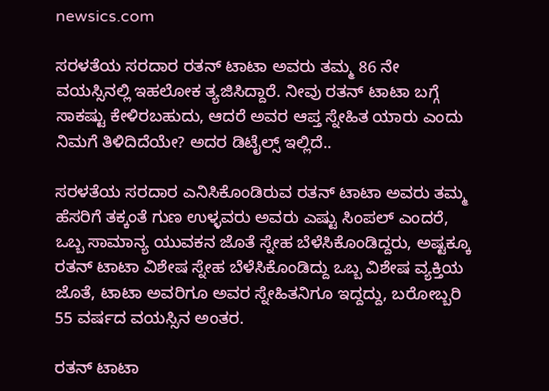newsics.com

ಸರಳತೆಯ ಸರದಾರ ರತನ್‌ ಟಾಟಾ ಅವರು ತಮ್ಮ 86 ನೇ ವಯಸ್ಸಿನಲ್ಲಿ ಇಹಲೋಕ ತ್ಯಜಿಸಿದ್ದಾರೆ. ನೀವು ರತನ್ ಟಾಟಾ ಬಗ್ಗೆ ಸಾಕಷ್ಟು ಕೇಳಿರಬಹುದು, ಆದರೆ ಅವರ ಆಪ್ತ ಸ್ನೇಹಿತ ಯಾರು ಎಂದು ನಿಮಗೆ ತಿಳಿದಿದೆಯೇ? ಅದರ ಡಿಟೈಲ್ಸ್ ಇಲ್ಲಿದೆ..

ಸರಳತೆಯ ಸರದಾರ ಎನಿಸಿಕೊಂಡಿರುವ ರತನ್‌ ಟಾಟಾ ಅವರು ತಮ್ಮ ಹೆಸರಿಗೆ ತಕ್ಕಂತೆ ಗುಣ ಉಳ್ಳವರು ಅವರು ಎಷ್ಟು ಸಿಂಪಲ್‌ ಎಂದರೆ, ಒಬ್ಬ ಸಾಮಾನ್ಯ ಯುವಕನ ಜೊತೆ ಸ್ನೇಹ ಬೆಳೆಸಿಕೊಂಡಿದ್ದರು, ಅಷ್ಟಕ್ಕೂ ರತನ್‌ ಟಾಟಾ ವಿಶೇಷ ಸ್ನೇಹ ಬೆಳೆಸಿಕೊಂಡಿದ್ದು ಒಬ್ಬ ವಿಶೇಷ ವ್ಯಕ್ತಿಯ ಜೊತೆ, ಟಾಟಾ ಅವರಿಗೂ ಅವರ ಸ್ನೇಹಿತನಿಗೂ ಇದ್ದದ್ದು, ಬರೋಬ್ಬರಿ 55 ವರ್ಷದ ವಯಸ್ಸಿನ ಅಂತರ.

ರತನ್‌ ಟಾಟಾ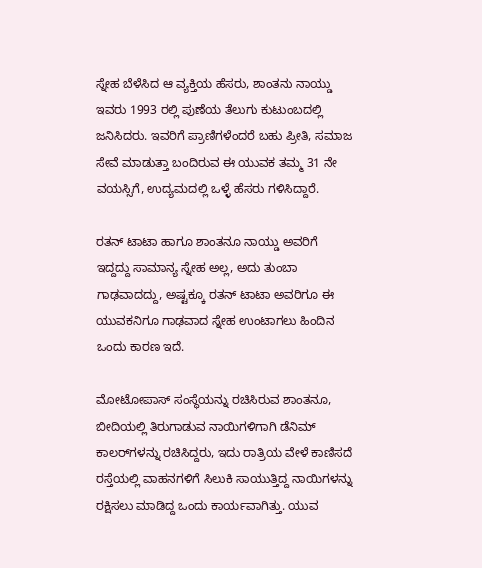ಸ್ನೇಹ ಬೆಳೆಸಿದ ಆ ವ್ಯಕ್ತಿಯ ಹೆಸರು, ಶಾಂತನು ನಾಯ್ಡು ಇವರು 1993 ರಲ್ಲಿ ಪುಣೆಯ ತೆಲುಗು ಕುಟುಂಬದಲ್ಲಿ ಜನಿಸಿದರು. ಇವರಿಗೆ ಪ್ರಾಣಿಗಳೆಂದರೆ ಬಹು ಪ್ರೀತಿ, ಸಮಾಜ ಸೇವೆ ಮಾಡುತ್ತಾ ಬಂದಿರುವ ಈ ಯುವಕ ತಮ್ಮ 31 ನೇ ವಯಸ್ಸಿಗೆ, ಉದ್ಯಮದಲ್ಲಿ ಒಳ್ಳೆ ಹೆಸರು ಗಳಿಸಿದ್ದಾರೆ.

ರತನ್‌ ಟಾಟಾ ಹಾಗೂ ಶಾಂತನೂ ನಾಯ್ಡು ಅವರಿಗೆ ಇದ್ದದ್ದು ಸಾಮಾನ್ಯ ಸ್ನೇಹ ಅಲ್ಲ, ಅದು ತುಂಬಾ ಗಾಢವಾದದ್ದು, ಅಷ್ಟಕ್ಕೂ ರತನ್‌ ಟಾಟಾ ಅವರಿಗೂ ಈ ಯುವಕನಿಗೂ ಗಾಢವಾದ ಸ್ನೇಹ ಉಂಟಾಗಲು ಹಿಂದಿನ ಒಂದು ಕಾರಣ ಇದೆ.

ಮೋಟೋಪಾಸ್ ಸಂಸ್ಥೆಯನ್ನು ರಚಿಸಿರುವ ಶಾಂತನೂ, ಬೀದಿಯಲ್ಲಿ ತಿರುಗಾಡುವ ನಾಯಿಗಳಿಗಾಗಿ ಡೆನಿಮ್‌ ಕಾಲರ್‌ಗಳನ್ನು ರಚಿಸಿದ್ದರು, ಇದು ರಾತ್ರಿಯ ವೇಳೆ ಕಾಣಿಸದೆ ರಸ್ತೆಯಲ್ಲಿ ವಾಹನಗಳಿಗೆ ಸಿಲುಕಿ ಸಾಯುತ್ತಿದ್ದ ನಾಯಿಗಳನ್ನು ರಕ್ಷಿಸಲು ಮಾಡಿದ್ದ ಒಂದು ಕಾರ್ಯವಾಗಿತ್ತು. ಯುವ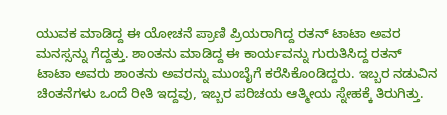ಯುವಕ ಮಾಡಿದ್ದ ಈ ಯೋಚನೆ ಪ್ರಾಣಿ ಪ್ರಿಯರಾಗಿದ್ದ ರತನ್‌ ಟಾಟಾ ಅವರ ಮನಸ್ಸನ್ನು ಗೆದ್ದತ್ತು. ಶಾಂತನು ಮಾಡಿದ್ದ ಈ ಕಾರ್ಯವನ್ನು ಗುರುತಿಸಿದ್ದ ರತನ್‌ ಟಾಟಾ ಅವರು ಶಾಂತನು ಅವರನ್ನು ಮುಂಬೈಗೆ ಕರೆಸಿಕೊಂಡಿದ್ದರು. ಇಬ್ಬರ ನಡುವಿನ ಚಿಂತನೆಗಳು ಒಂದೆ ರೀತಿ ಇದ್ದವು, ಇಬ್ಬರ ಪರಿಚಯ ಆತ್ಮೀಯ ಸ್ನೇಹಕ್ಕೆ ತಿರುಗಿತ್ತು.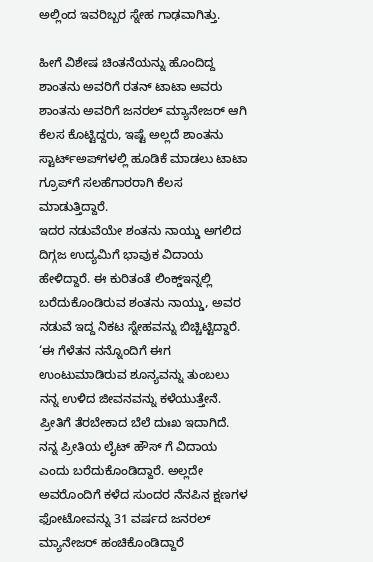ಅಲ್ಲಿಂದ ಇವರಿಬ್ಬರ ಸ್ನೇಹ ಗಾಢವಾಗಿತ್ತು.

ಹೀಗೆ ವಿಶೇಷ ಚಿಂತನೆಯನ್ನು ಹೊಂದಿದ್ದ ಶಾಂತನು ಅವರಿಗೆ ರತನ್‌ ಟಾಟಾ ಅವರು ಶಾಂತನು ಅವರಿಗೆ ಜನರಲ್ ಮ್ಯಾನೇಜರ್ ಆಗಿ ಕೆಲಸ ಕೊಟ್ಟಿದ್ದರು, ಇಷ್ಟೆ ಅಲ್ಲದೆ ಶಾಂತನು ಸ್ಟಾರ್ಟ್‌ಅಪ್‌ಗಳಲ್ಲಿ ಹೂಡಿಕೆ ಮಾಡಲು ಟಾಟಾ ಗ್ರೂಪ್‌ಗೆ ಸಲಹೆಗಾರರಾಗಿ ಕೆಲಸ ಮಾಡುತ್ತಿದ್ದಾರೆ.
ಇದರ ನಡುವೆಯೇ ಶಂತನು ನಾಯ್ಡು ಅಗಲಿದ ದಿಗ್ಗಜ ಉದ್ಯಮಿಗೆ ಭಾವುಕ ವಿದಾಯ ಹೇಳಿದ್ದಾರೆ. ಈ ಕುರಿತಂತೆ ಲಿಂಕ್ಡ್ಇನ್ನಲ್ಲಿ ಬರೆದುಕೊಂಡಿರುವ ಶಂತನು ನಾಯ್ಡು, ಅವರ ನಡುವೆ ಇದ್ದ ನಿಕಟ ಸ್ನೇಹವನ್ನು ಬಿಚ್ಚಿಟ್ಟಿದ್ದಾರೆ. ‘ಈ ಗೆಳೆತನ ನನ್ನೊಂದಿಗೆ ಈಗ ಉಂಟುಮಾಡಿರುವ ಶೂನ್ಯವನ್ನು ತುಂಬಲು ನನ್ನ ಉಳಿದ ಜೀವನವನ್ನು ಕಳೆಯುತ್ತೇನೆ. ಪ್ರೀತಿಗೆ ತೆರಬೇಕಾದ ಬೆಲೆ ದುಃಖ ಇದಾಗಿದೆ. ನನ್ನ ಪ್ರೀತಿಯ ಲೈಟ್ ಹೌಸ್ ಗೆ ವಿದಾಯ ಎಂದು ಬರೆದುಕೊಂಡಿದ್ದಾರೆ. ಅಲ್ಲದೇ ಅವರೊಂದಿಗೆ ಕಳೆದ ಸುಂದರ ನೆನಪಿನ ಕ್ಷಣಗಳ ಫೋಟೋವನ್ನು 31 ವರ್ಷದ ಜನರಲ್ ಮ್ಯಾನೇಜರ್ ಹಂಚಿಕೊಂಡಿದ್ದಾರೆ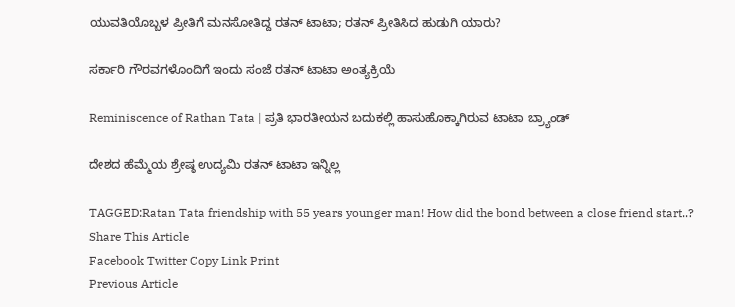ಯುವತಿಯೊಬ್ಬಳ ಪ್ರೀತಿಗೆ ಮನಸೋತಿದ್ದ ರತನ್ ಟಾಟಾ; ರತನ್ ಪ್ರೀತಿಸಿದ ಹುಡುಗಿ ಯಾರು?

ಸರ್ಕಾರಿ ಗೌರವಗಳೊಂದಿಗೆ ಇಂದು ಸಂಜೆ ರತನ್ ಟಾಟಾ ಅಂತ್ಯಕ್ರಿಯೆ

Reminiscence of Rathan Tata | ಪ್ರತಿ ಭಾರತೀಯನ ಬದುಕಲ್ಲಿ ಹಾಸುಹೊಕ್ಕಾಗಿರುವ ಟಾಟಾ ಬ್ರ್ಯಾಂಡ್

ದೇಶದ ಹೆಮ್ಮೆಯ ಶ್ರೇಷ್ಠ ಉದ್ಯಮಿ ರತನ್ ಟಾಟಾ ಇನ್ನಿಲ್ಲ

TAGGED:Ratan Tata friendship with 55 years younger man! How did the bond between a close friend start..?
Share This Article
Facebook Twitter Copy Link Print
Previous Article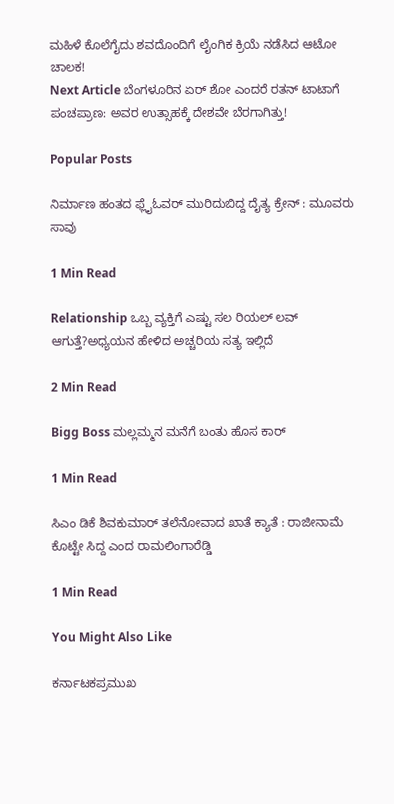ಮಹಿಳೆ ಕೊಲೆಗೈದು ಶವದೊಂದಿಗೆ ಲೈಂಗಿಕ ಕ್ರಿಯೆ‌ ನಡೆಸಿದ ಆಟೋ‌ ಚಾಲಕ!
Next Article ಬೆಂಗಳೂರಿನ ಏರ್ ಶೋ ಎಂದರೆ ರತನ್ ಟಾಟಾಗೆ ಪಂಚಪ್ರಾಣ: ಅವರ ಉತ್ಸಾಹಕ್ಕೆ ದೇಶವೇ ಬೆರಗಾಗಿತ್ತು!

Popular Posts

ನಿರ್ಮಾಣ ಹಂತದ ಫ್ಲೈಓವರ್ ಮುರಿದುಬಿದ್ದ ದೈತ್ಯ ಕ್ರೇನ್ : ಮೂವರು ಸಾವು

1 Min Read

Relationship ಒಬ್ಬ ವ್ಯಕ್ತಿಗೆ ಎಷ್ಟು ಸಲ ರಿಯಲ್ ಲವ್ ಆಗುತ್ತೆ?ಅಧ್ಯಯನ ಹೇಳಿದ ಅಚ್ಚರಿಯ ಸತ್ಯ ಇಲ್ಲಿದೆ

2 Min Read

Bigg Boss ಮಲ್ಲಮ್ಮನ ಮನೆಗೆ ಬಂತು ಹೊಸ ಕಾರ್

1 Min Read

ಸಿಎಂ ಡಿಕೆ ಶಿವಕುಮಾರ್ ತಲೆನೋವಾದ ಖಾತೆ ಕ್ಯಾತೆ : ರಾಜೀನಾಮೆ ಕೊಟ್ಟೇ ಸಿದ್ದ ಎಂದ ರಾಮಲಿಂಗಾರೆಡ್ಡಿ

1 Min Read

You Might Also Like

ಕರ್ನಾಟಕಪ್ರಮುಖ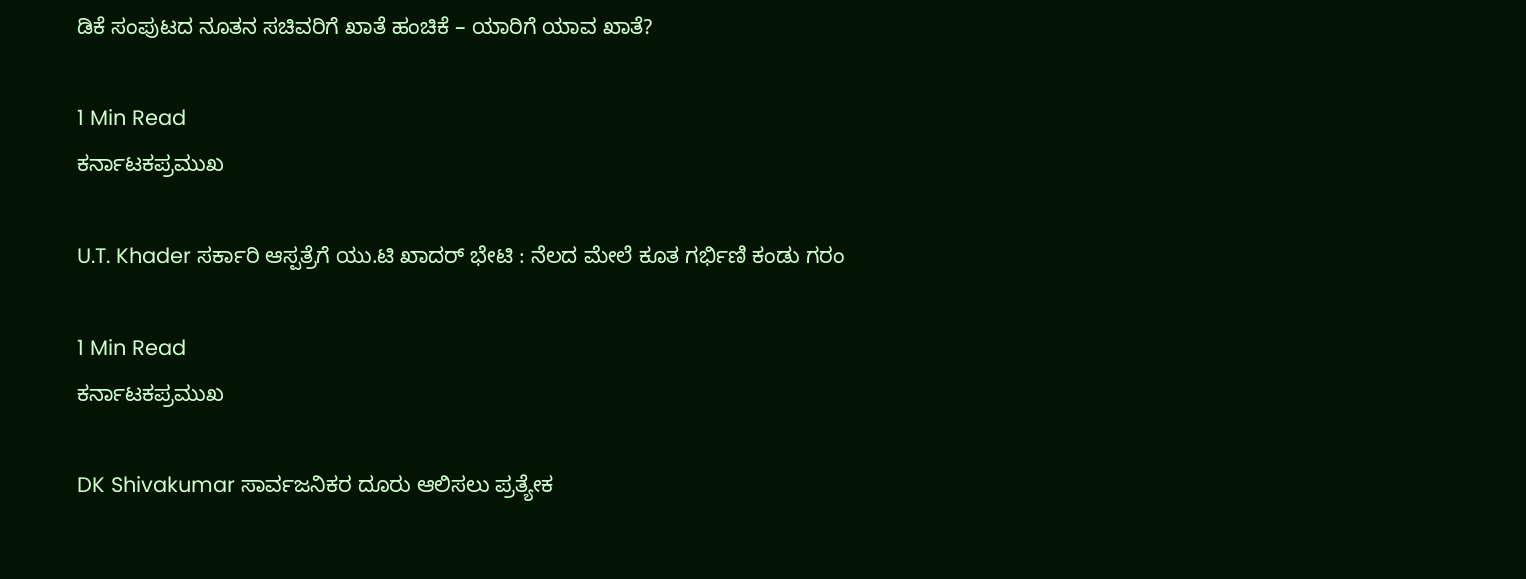ಡಿಕೆ ಸಂಪುಟದ ನೂತನ ಸಚಿವರಿಗೆ ಖಾತೆ ಹಂಚಿಕೆ – ಯಾರಿಗೆ ಯಾವ ಖಾತೆ?

1 Min Read
ಕರ್ನಾಟಕಪ್ರಮುಖ

U.T. Khader ಸರ್ಕಾರಿ ಆಸ್ಪತ್ರೆಗೆ ಯು.ಟಿ ಖಾದರ್ ಭೇಟಿ : ನೆಲದ ಮೇಲೆ ಕೂತ ಗರ್ಭಿಣಿ ಕಂಡು ಗರಂ

1 Min Read
ಕರ್ನಾಟಕಪ್ರಮುಖ

DK Shivakumar ಸಾರ್ವಜನಿಕರ ದೂರು ಆಲಿಸಲು ಪ್ರತ್ಯೇಕ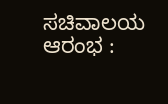ಸಚಿವಾಲಯ ಆರಂಭ :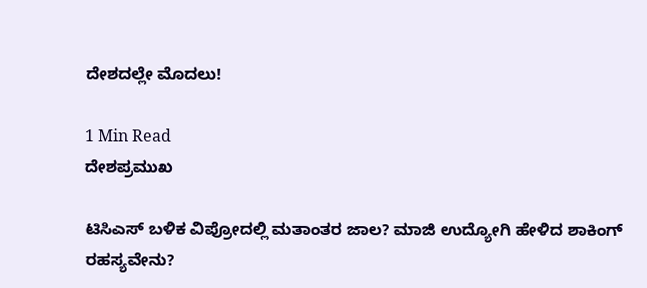ದೇಶದಲ್ಲೇ ಮೊದಲು!

1 Min Read
ದೇಶಪ್ರಮುಖ

ಟಿಸಿಎಸ್‌ ಬಳಿಕ ವಿಪ್ರೋದಲ್ಲಿ ಮತಾಂತರ ಜಾಲ? ಮಾಜಿ ಉದ್ಯೋಗಿ ಹೇಳಿದ ಶಾಕಿಂಗ್‌ ರಹಸ್ಯವೇನು?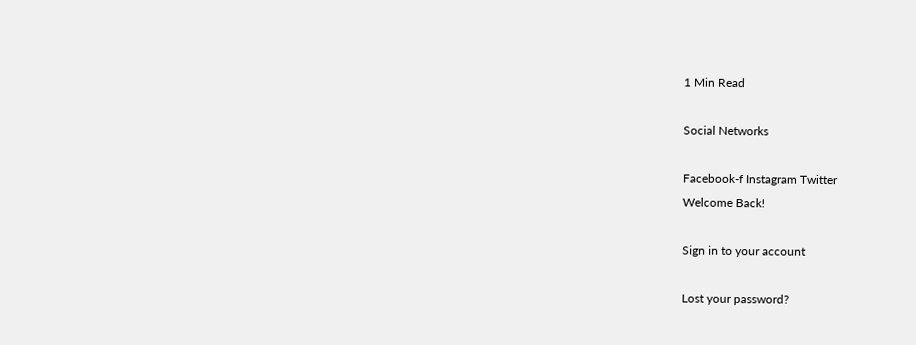1 Min Read

Social Networks

Facebook-f Instagram Twitter
Welcome Back!

Sign in to your account

Lost your password?